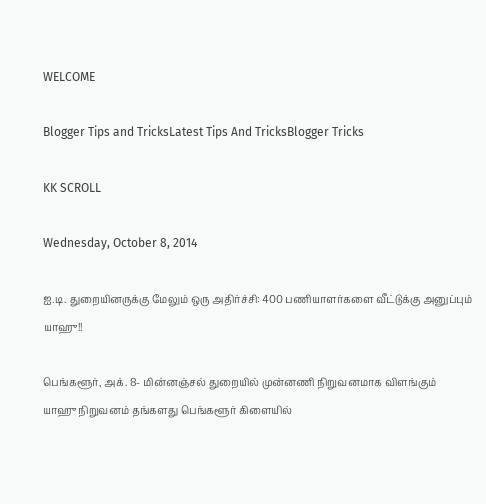WELCOME

Blogger Tips and TricksLatest Tips And TricksBlogger Tricks

KK SCROLL

Wednesday, October 8, 2014

ஐ.டி. துறையினருக்கு மேலும் ஒரு அதிர்ச்சி: 400 பணியாளர்களை வீட்டுக்கு அனுப்பும் யாஹு!!

பெங்களூர், அக். 8- மின்னஞ்சல் துறையில் முன்னணி நிறுவனமாக விளங்கும்
யாஹு நிறுவனம் தங்களது பெங்களூர் கிளையில்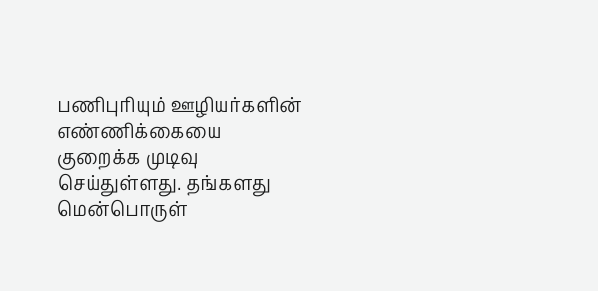பணிபுரியும் ஊழியர்களின் எண்ணிக்கையை குறைக்க முடிவு செய்துள்ளது. தங்களது மென்பொருள்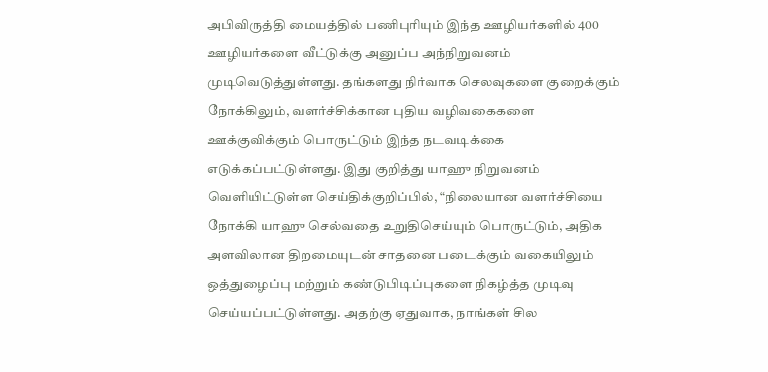அபிவிருத்தி மையத்தில் பணிபுரியும் இந்த ஊழியர்களில் 400 ஊழியர்களை வீட்டுக்கு அனுப்ப அந்நிறுவனம் முடிவெடுத்துள்ளது. தங்களது நிர்வாக செலவுகளை குறைக்கும் நோக்கிலும், வளர்ச்சிக்கான புதிய வழிவகைகளை ஊக்குவிக்கும் பொருட்டும் இந்த நடவடிக்கை எடுக்கப்பட்டுள்ளது. இது குறித்து யாஹு நிறுவனம் வெளியிட்டுள்ள செய்திக்குறிப்பில், “நிலையான வளர்ச்சியை நோக்கி யாஹு செல்வதை உறுதிசெய்யும் பொருட்டும், அதிக அளவிலான திறமையுடன் சாதனை படைக்கும் வகையிலும் ஒத்துழைப்பு மற்றும் கண்டுபிடிப்புகளை நிகழ்த்த முடிவு செய்யப்பட்டுள்ளது. அதற்கு ஏதுவாக, நாங்கள் சில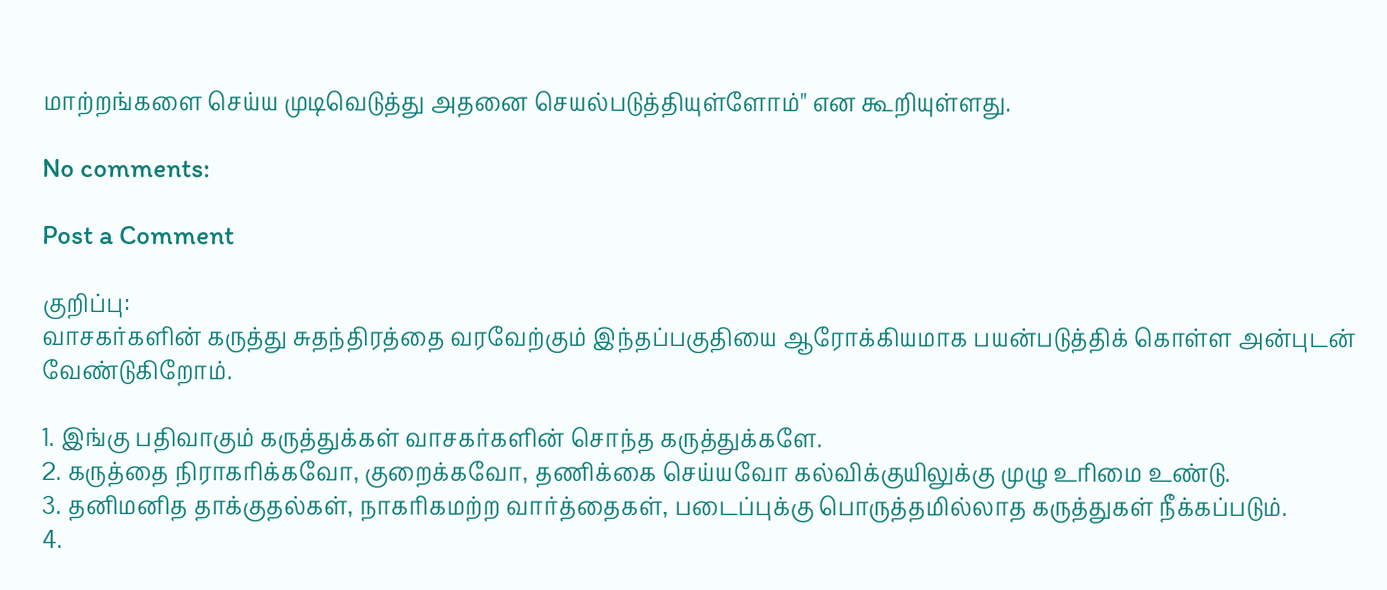மாற்றங்களை செய்ய முடிவெடுத்து அதனை செயல்படுத்தியுள்ளோம்" என கூறியுள்ளது.

No comments:

Post a Comment

குறிப்பு:
வாசகர்களின் கருத்து சுதந்திரத்தை வரவேற்கும் இந்தப்பகுதியை ஆரோக்கியமாக பயன்படுத்திக் கொள்ள அன்புடன் வேண்டுகிறோம்.

1. இங்கு பதிவாகும் கருத்துக்கள் வாசகர்களின் சொந்த கருத்துக்களே.
2. கருத்தை நிராகரிக்கவோ, குறைக்கவோ, தணிக்கை செய்யவோ கல்விக்குயிலுக்கு முழு உரிமை உண்டு.
3. தனிமனித தாக்குதல்கள், நாகரிகமற்ற வார்த்தைகள், படைப்புக்கு பொருத்தமில்லாத கருத்துகள் நீக்கப்படும்.
4.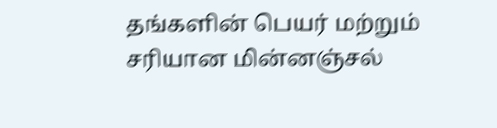தங்களின் பெயர் மற்றும் சரியான மின்னஞ்சல்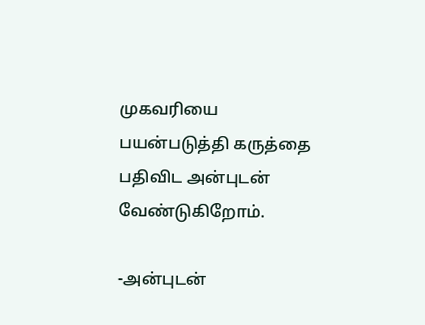முகவரியை பயன்படுத்தி கருத்தை பதிவிட அன்புடன் வேண்டுகிறோம்.

-அன்புடன்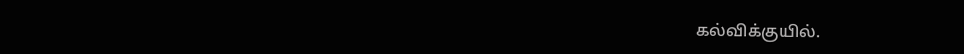கல்விக்குயில்.